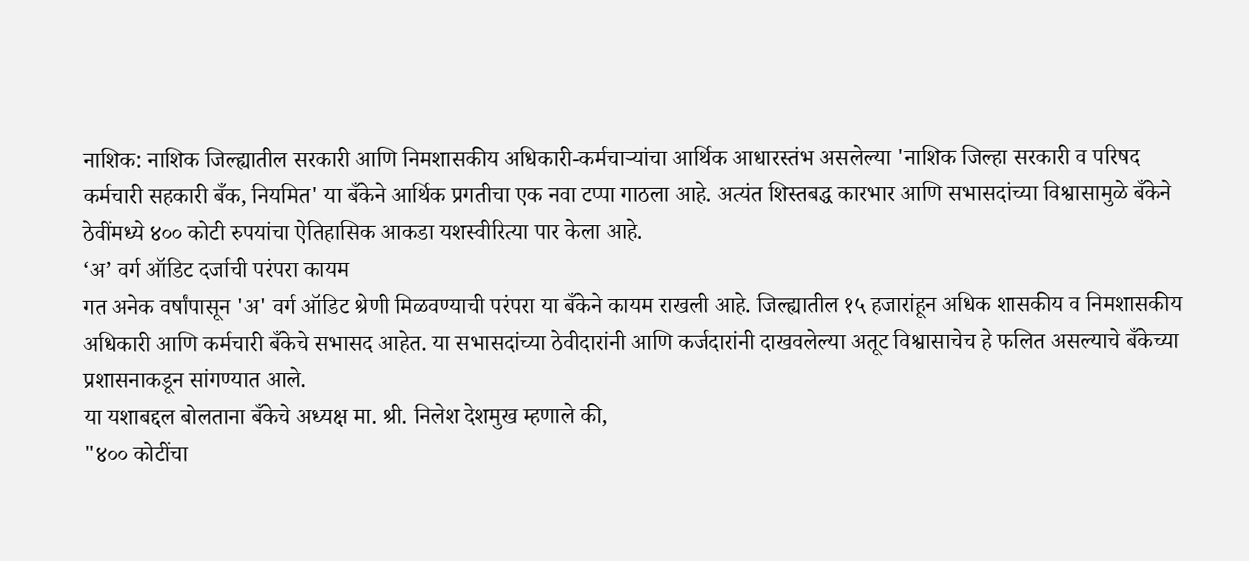नाशिक: नाशिक जिल्ह्यातील सरकारी आणि निमशासकीय अधिकारी-कर्मचाऱ्यांचा आर्थिक आधारस्तंभ असलेल्या 'नाशिक जिल्हा सरकारी व परिषद कर्मचारी सहकारी बँक, नियमित' या बँकेने आर्थिक प्रगतीचा एक नवा टप्पा गाठला आहे. अत्यंत शिस्तबद्ध कारभार आणि सभासदांच्या विश्वासामुळे बँकेने ठेवींमध्ये ४०० कोटी रुपयांचा ऐतिहासिक आकडा यशस्वीरित्या पार केला आहे.
‘अ’ वर्ग ऑडिट दर्जाची परंपरा कायम
गत अनेक वर्षांपासून 'अ' वर्ग ऑडिट श्रेणी मिळवण्याची परंपरा या बँकेने कायम राखली आहे. जिल्ह्यातील १५ हजारांहून अधिक शासकीय व निमशासकीय अधिकारी आणि कर्मचारी बँकेचे सभासद आहेत. या सभासदांच्या ठेवीदारांनी आणि कर्जदारांनी दाखवलेल्या अतूट विश्वासाचेच हे फलित असल्याचे बँकेच्या प्रशासनाकडून सांगण्यात आले.
या यशाबद्दल बोलताना बँकेचे अध्यक्ष मा. श्री. निलेश देशमुख म्हणाले की,
"४०० कोटींचा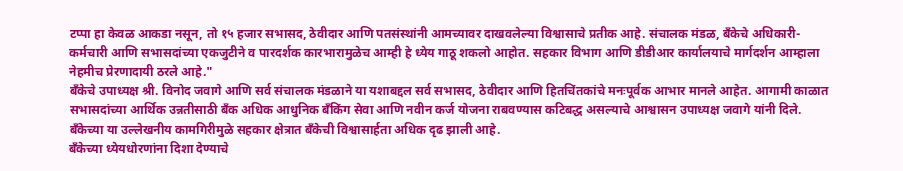टप्पा हा केवळ आकडा नसून, तो १५ हजार सभासद, ठेवीदार आणि पतसंस्थांनी आमच्यावर दाखवलेल्या विश्वासाचे प्रतीक आहे. संचालक मंडळ, बँकेचे अधिकारी-कर्मचारी आणि सभासदांच्या एकजुटीने व पारदर्शक कारभारामुळेच आम्ही हे ध्येय गाठू शकलो आहोत. सहकार विभाग आणि डीडीआर कार्यालयाचे मार्गदर्शन आम्हाला नेहमीच प्रेरणादायी ठरले आहे."
बँकेचे उपाध्यक्ष श्री. विनोद जवागे आणि सर्व संचालक मंडळाने या यशाबद्दल सर्व सभासद, ठेवीदार आणि हितचिंतकांचे मनःपूर्वक आभार मानले आहेत. आगामी काळात सभासदांच्या आर्थिक उन्नतीसाठी बँक अधिक आधुनिक बँकिंग सेवा आणि नवीन कर्ज योजना राबवण्यास कटिबद्ध असल्याचे आश्वासन उपाध्यक्ष जवागे यांनी दिले. बँकेच्या या उल्लेखनीय कामगिरीमुळे सहकार क्षेत्रात बँकेची विश्वासार्हता अधिक दृढ झाली आहे.
बँकेच्या ध्येयधोरणांना दिशा देण्याचे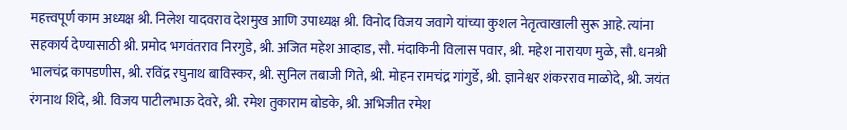महत्त्वपूर्ण काम अध्यक्ष श्री. निलेश यादवराव देशमुख आणि उपाध्यक्ष श्री. विनोद विजय जवागे यांच्या कुशल नेतृत्वाखाली सुरू आहे. त्यांना सहकार्य देण्यासाठी श्री. प्रमोद भगवंतराव निरगुडे, श्री. अजित महेश आव्हाड, सौ. मंदाकिनी विलास पवार, श्री. महेश नारायण मुळे, सौ. धनश्री भालचंद्र कापडणीस, श्री. रविंद्र रघुनाथ बाविस्कर, श्री. सुनिल तबाजी गिते, श्री. मोहन रामचंद्र गांगुर्डे, श्री. ज्ञानेश्वर शंकरराव माळोदे, श्री. जयंत रंगनाथ शिंदे, श्री. विजय पाटीलभाऊ देवरे, श्री. रमेश तुकाराम बोडके, श्री. अभिजीत रमेश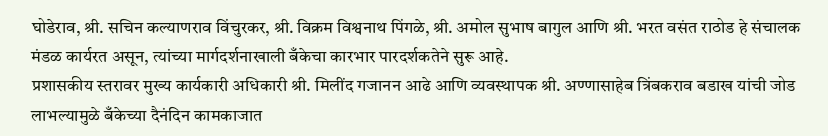घोडेराव, श्री. सचिन कल्याणराव विंचुरकर, श्री. विक्रम विश्वनाथ पिंगळे, श्री. अमोल सुभाष बागुल आणि श्री. भरत वसंत राठोड हे संचालक मंडळ कार्यरत असून, त्यांच्या मार्गदर्शनाखाली बँकेचा कारभार पारदर्शकतेने सुरू आहे.
प्रशासकीय स्तरावर मुख्य कार्यकारी अधिकारी श्री. मिलींद गजानन आढे आणि व्यवस्थापक श्री. अण्णासाहेब त्रिंबकराव बडाख यांची जोड लाभल्यामुळे बँकेच्या दैनंदिन कामकाजात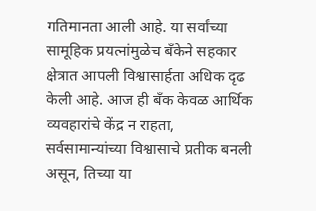गतिमानता आली आहे. या सर्वांच्या सामूहिक प्रयत्नांमुळेच बँकेने सहकार क्षेत्रात आपली विश्वासार्हता अधिक दृढ केली आहे. आज ही बँक केवळ आर्थिक व्यवहारांचे केंद्र न राहता, सर्वसामान्यांच्या विश्वासाचे प्रतीक बनली असून, तिच्या या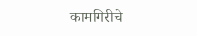कामगिरीचे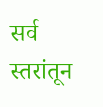सर्व स्तरांतून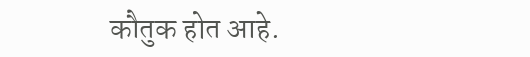कौतुक होत आहे.